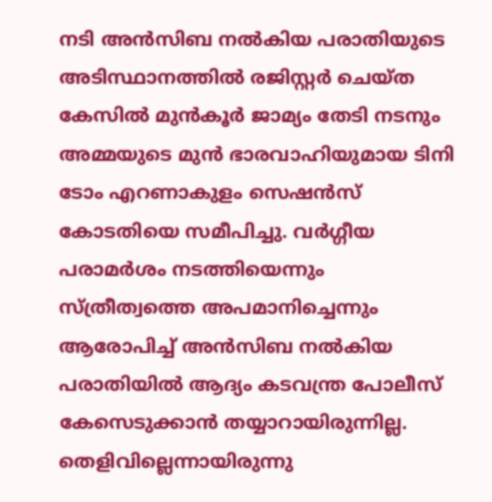നടി അൻസിബ നൽകിയ പരാതിയുടെ അടിസ്ഥാനത്തിൽ രജിസ്റ്റർ ചെയ്ത കേസിൽ മുൻകൂർ ജാമ്യം തേടി നടനും അമ്മയുടെ മുൻ ഭാരവാഹിയുമായ ടിനി ടോം എറണാകുളം സെഷൻസ് കോടതിയെ സമീപിച്ചു. വർഗ്ഗീയ പരാമർശം നടത്തിയെന്നും സ്ത്രീത്വത്തെ അപമാനിച്ചെന്നും ആരോപിച്ച് അൻസിബ നൽകിയ പരാതിയിൽ ആദ്യം കടവന്ത്ര പോലീസ് കേസെടുക്കാൻ തയ്യാറായിരുന്നില്ല. തെളിവില്ലെന്നായിരുന്നു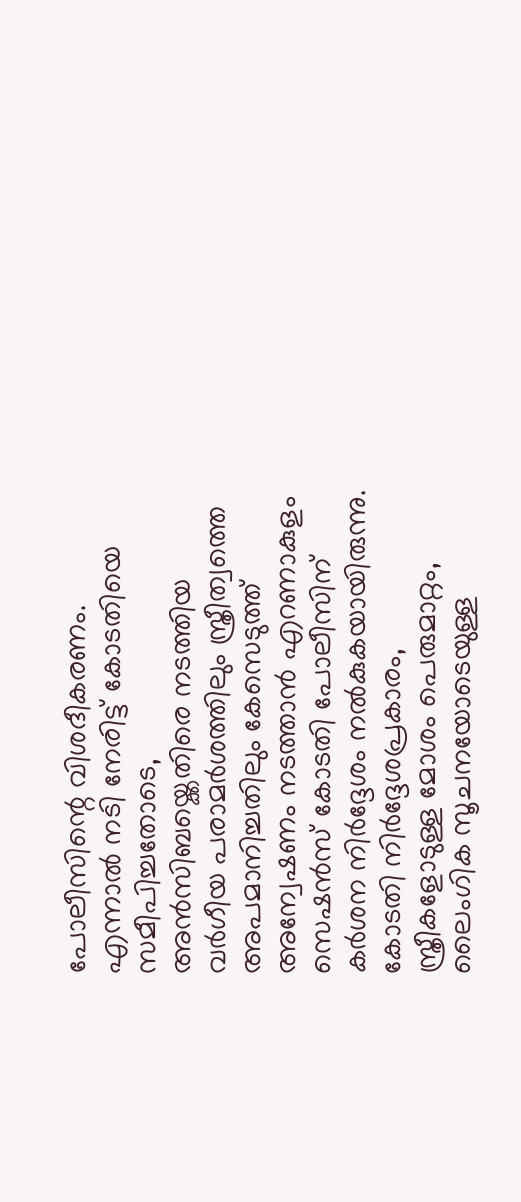പോലീസിന്റെ വിശദീകരണം. എന്നാൽ നടി നേരിട്ട് കോടതിയെ സമീപിച്ചതോടെ, അൻസിബയ്ക്കെതിരെ നടത്തിയ വർഗീയ പരാമർശത്തിലും സ്ത്രീത്വത്തെ അപമാനിച്ചതിലും കേസെടുത്ത് അന്വേഷണം നടത്താൻ എറണാകുളം സെഷൻസ് കോടതി പോലീസിന് കർശന നിർദ്ദേശം നൽകുകയായിരുന്നു.
കോടതി നിർദ്ദേശപ്രകാരം, സ്ത്രീകളോടുള്ള മോശം പെരുമാറ്റം, ലൈംഗിക സൂചനയോടെയുള്ള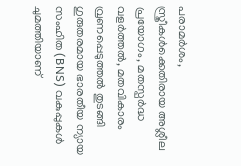പരാമർശം, സ്ത്രീകൾക്കെതിരായ അശ്ലീല പ്രയോഗം, മതസ്പർദ്ധ വളർത്തൽ, മതവികാരം വ്രണപ്പെടുത്തൽ തുടങ്ങി ഗുരുതരമായ ഭാരതീയ ന്യായ സംഹിത (BNS) വകുപ്പുകൾ ചുമത്തിയാണ്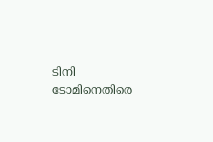ടിനി ടോമിനെതിരെ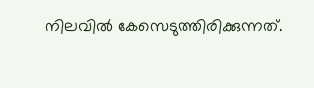നിലവിൽ കേസെടുത്തിരിക്കുന്നത്.